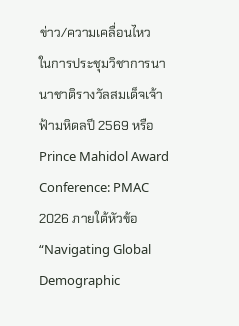ข่าว/ความเคลื่อนไหว
ในการประชุมวิชาการนานาชาติรางวัลสมเด็จเจ้าฟ้ามหิดลปี 2569 หรือ Prince Mahidol Award Conference: PMAC 2026 ภายใต้หัวข้อ “Navigating Global Demographic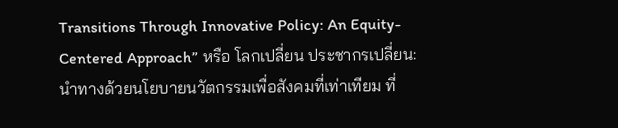Transitions Through Innovative Policy: An Equity-Centered Approach” หรือ โลกเปลี่ยน ประชากรเปลี่ยน: นำทางด้วยนโยบายนวัตกรรมเพื่อสังคมที่เท่าเทียม ที่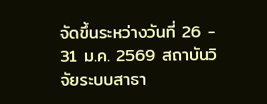จัดขึ้นระหว่างวันที่ 26 - 31 ม.ค. 2569 สถาบันวิจัยระบบสาธา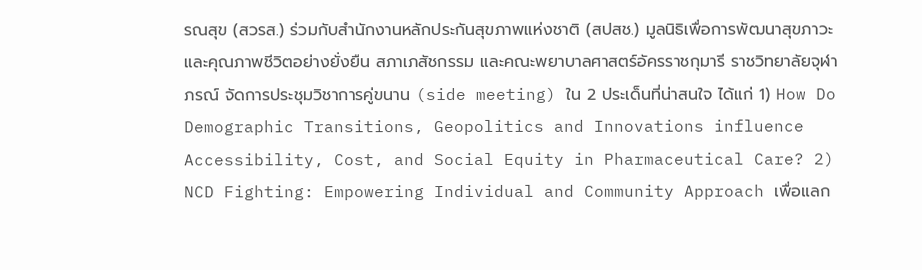รณสุข (สวรส.) ร่วมกับสำนักงานหลักประกันสุขภาพแห่งชาติ (สปสช.) มูลนิธิเพื่อการพัฒนาสุขภาวะและคุณภาพชีวิตอย่างยั่งยืน สภาเภสัชกรรม และคณะพยาบาลศาสตร์อัครราชกุมารี ราชวิทยาลัยจุฬาภรณ์ จัดการประชุมวิชาการคู่ขนาน (side meeting) ใน 2 ประเด็นที่น่าสนใจ ได้แก่ 1) How Do Demographic Transitions, Geopolitics and Innovations influence Accessibility, Cost, and Social Equity in Pharmaceutical Care? 2) NCD Fighting: Empowering Individual and Community Approach เพื่อแลก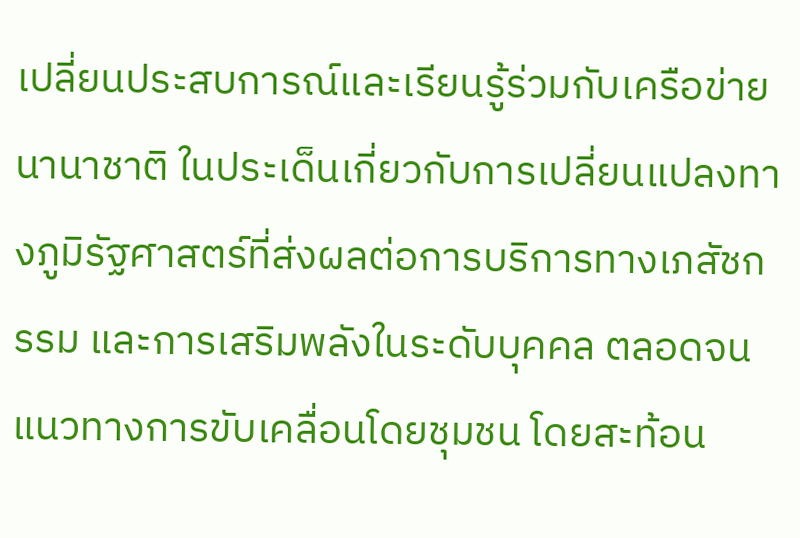เปลี่ยนประสบการณ์และเรียนรู้ร่วมกับเครือข่ายนานาชาติ ในประเด็นเกี่ยวกับการเปลี่ยนแปลงทางภูมิรัฐศาสตร์ที่ส่งผลต่อการบริการทางเภสัชกรรม และการเสริมพลังในระดับบุคคล ตลอดจนแนวทางการขับเคลื่อนโดยชุมชน โดยสะท้อน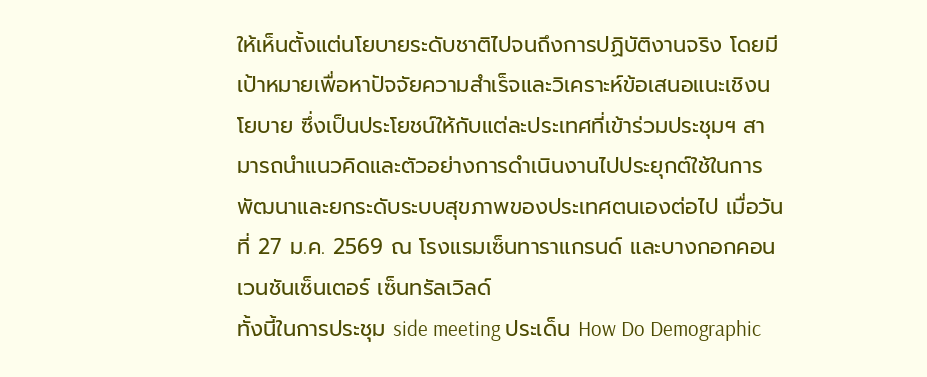ให้เห็นตั้งแต่นโยบายระดับชาติไปจนถึงการปฏิบัติงานจริง โดยมีเป้าหมายเพื่อหาปัจจัยความสำเร็จและวิเคราะห์ข้อเสนอแนะเชิงนโยบาย ซึ่งเป็นประโยชน์ให้กับแต่ละประเทศที่เข้าร่วมประชุมฯ สามารถนำแนวคิดและตัวอย่างการดำเนินงานไปประยุกต์ใช้ในการพัฒนาและยกระดับระบบสุขภาพของประเทศตนเองต่อไป เมื่อวันที่ 27 ม.ค. 2569 ณ โรงแรมเซ็นทาราแกรนด์ และบางกอกคอนเวนชันเซ็นเตอร์ เซ็นทรัลเวิลด์
ทั้งนี้ในการประชุม side meeting ประเด็น How Do Demographic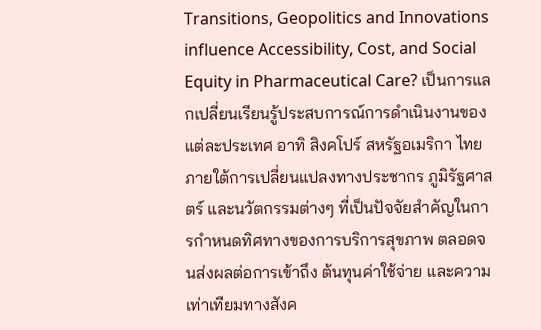Transitions, Geopolitics and Innovations influence Accessibility, Cost, and Social Equity in Pharmaceutical Care? เป็นการแลกเปลี่ยนเรียนรู้ประสบการณ์การดำเนินงานของแต่ละประเทศ อาทิ สิงคโปร์ สหรัฐอเมริกา ไทย ภายใต้การเปลี่ยนแปลงทางประชากร ภูมิรัฐศาสตร์ และนวัตกรรมต่างๆ ที่เป็นปัจจัยสำคัญในการกำหนดทิศทางของการบริการสุขภาพ ตลอดจนส่งผลต่อการเข้าถึง ต้นทุนค่าใช้จ่าย และความเท่าเทียมทางสังค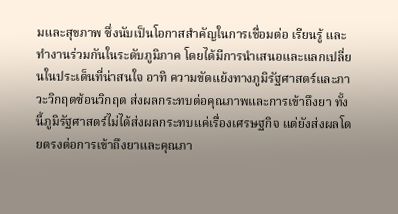มและสุขภาพ ซึ่งนับเป็นโอกาสสำคัญในการเชื่อมต่อ เรียนรู้ และทำงานร่วมกันในระดับภูมิภาค โดยได้มีการนำเสนอและแลกเปลี่ยนในประเด็นที่น่าสนใจ อาทิ ความขัดแย้งทางภูมิรัฐศาสตร์และภาวะวิกฤตซ้อนวิกฤต ส่งผลกระทบต่อคุณภาพและการเข้าถึงยา ทั้งนี้ภูมิรัฐศาสตร์ไม่ได้ส่งผลกระทบแค่เรื่องเศรษฐกิจ แต่ยังส่งผลโดยตรงต่อการเข้าถึงยาและคุณภา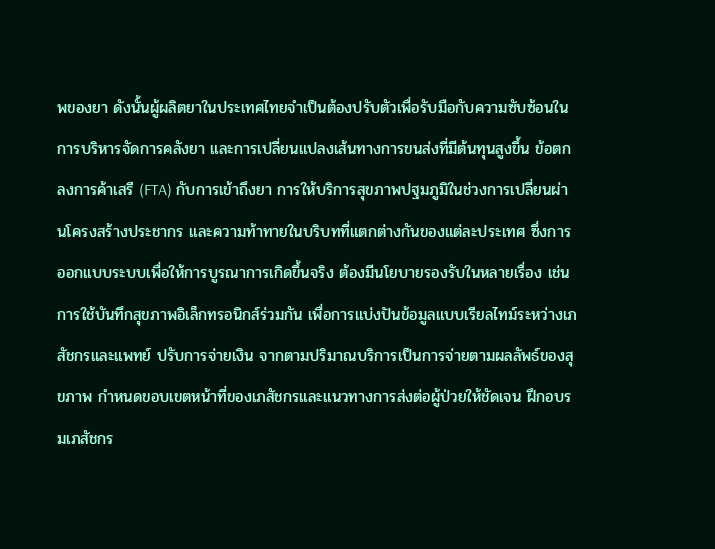พของยา ดังนั้นผู้ผลิตยาในประเทศไทยจำเป็นต้องปรับตัวเพื่อรับมือกับความซับซ้อนในการบริหารจัดการคลังยา และการเปลี่ยนแปลงเส้นทางการขนส่งที่มีต้นทุนสูงขึ้น ข้อตกลงการค้าเสรี (FTA) กับการเข้าถึงยา การให้บริการสุขภาพปฐมภูมิในช่วงการเปลี่ยนผ่านโครงสร้างประชากร และความท้าทายในบริบทที่แตกต่างกันของแต่ละประเทศ ซึ่งการออกแบบระบบเพื่อให้การบูรณาการเกิดขึ้นจริง ต้องมีนโยบายรองรับในหลายเรื่อง เช่น การใช้บันทึกสุขภาพอิเล็กทรอนิกส์ร่วมกัน เพื่อการแบ่งปันข้อมูลแบบเรียลไทม์ระหว่างเภสัชกรและแพทย์ ปรับการจ่ายเงิน จากตามปริมาณบริการเป็นการจ่ายตามผลลัพธ์ของสุขภาพ กำหนดขอบเขตหน้าที่ของเภสัชกรและแนวทางการส่งต่อผู้ป่วยให้ชัดเจน ฝึกอบรมเภสัชกร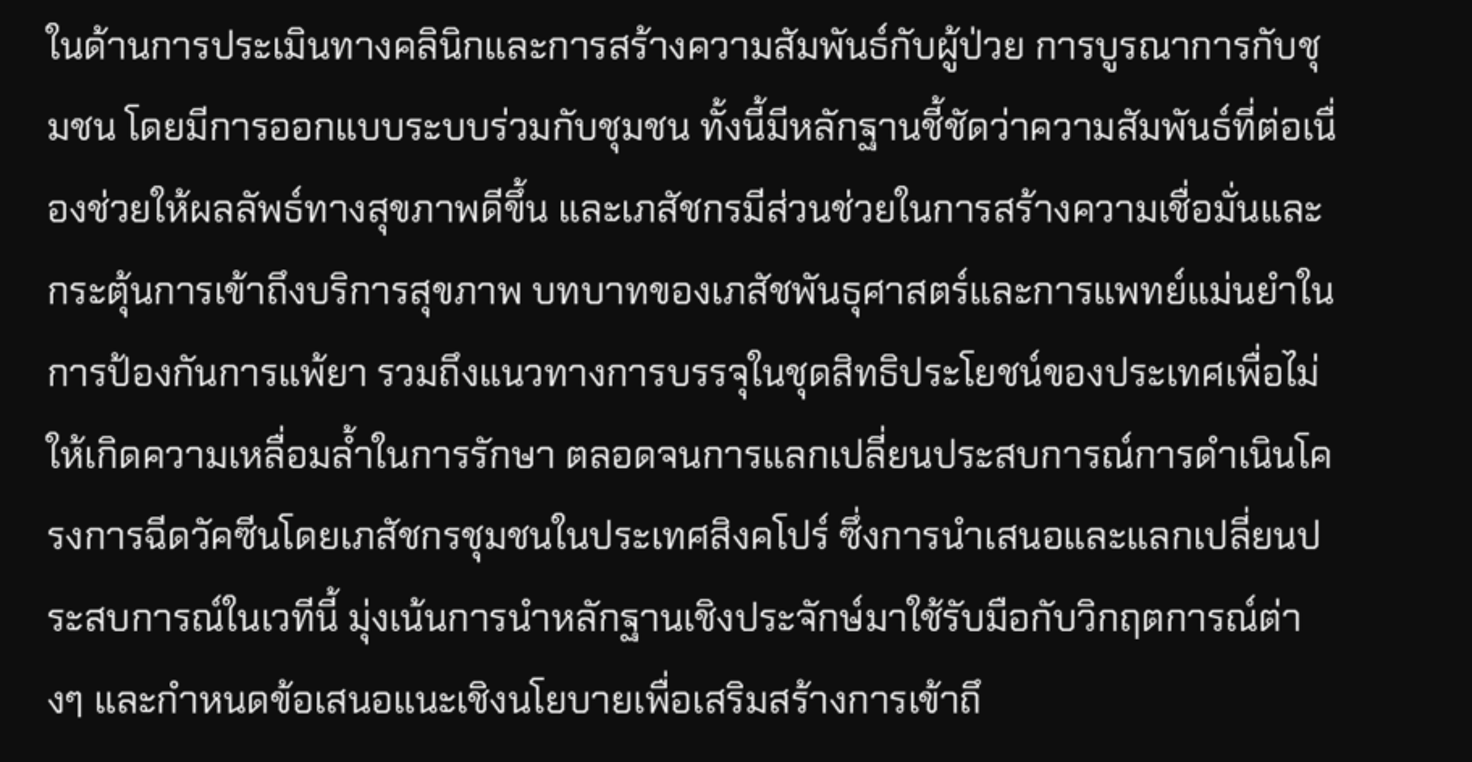ในด้านการประเมินทางคลินิกและการสร้างความสัมพันธ์กับผู้ป่วย การบูรณาการกับชุมชน โดยมีการออกแบบระบบร่วมกับชุมชน ทั้งนี้มีหลักฐานชี้ชัดว่าความสัมพันธ์ที่ต่อเนื่องช่วยให้ผลลัพธ์ทางสุขภาพดีขึ้น และเภสัชกรมีส่วนช่วยในการสร้างความเชื่อมั่นและกระตุ้นการเข้าถึงบริการสุขภาพ บทบาทของเภสัชพันธุศาสตร์และการแพทย์แม่นยำในการป้องกันการแพ้ยา รวมถึงแนวทางการบรรจุในชุดสิทธิประโยชน์ของประเทศเพื่อไม่ให้เกิดความเหลื่อมล้ำในการรักษา ตลอดจนการแลกเปลี่ยนประสบการณ์การดำเนินโครงการฉีดวัคซีนโดยเภสัชกรชุมชนในประเทศสิงคโปร์ ซึ่งการนำเสนอและแลกเปลี่ยนประสบการณ์ในเวทีนี้ มุ่งเน้นการนำหลักฐานเชิงประจักษ์มาใช้รับมือกับวิกฤตการณ์ต่างๆ และกำหนดข้อเสนอแนะเชิงนโยบายเพื่อเสริมสร้างการเข้าถึ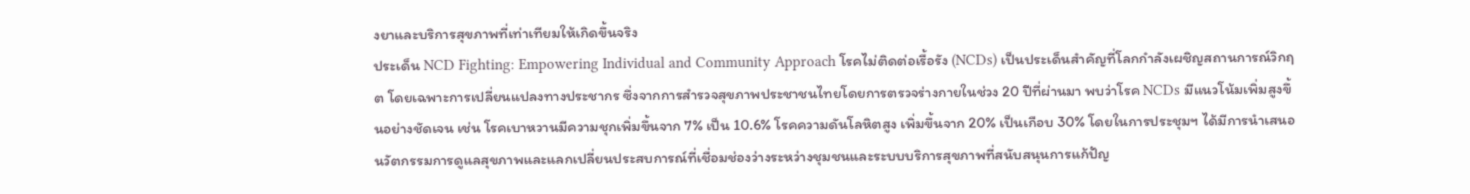งยาและบริการสุขภาพที่เท่าเทียมให้เกิดขึ้นจริง
ประเด็น NCD Fighting: Empowering Individual and Community Approach โรคไม่ติดต่อเรื้อรัง (NCDs) เป็นประเด็นสำคัญที่โลกกำลังเผชิญสถานการณ์วิกฤต โดยเฉพาะการเปลี่ยนแปลงทางประชากร ซึ่งจากการสำรวจสุขภาพประชาชนไทยโดยการตรวจร่างกายในช่วง 20 ปีที่ผ่านมา พบว่าโรค NCDs มีแนวโน้มเพิ่มสูงขึ้นอย่างชัดเจน เช่น โรคเบาหวานมีความชุกเพิ่มขึ้นจาก 7% เป็น 10.6% โรคความดันโลหิตสูง เพิ่มขึ้นจาก 20% เป็นเกือบ 30% โดยในการประชุมฯ ได้มีการนำเสนอนวัตกรรมการดูแลสุขภาพและแลกเปลี่ยนประสบการณ์ที่เชื่อมช่องว่างระหว่างชุมชนและระบบบริการสุขภาพที่สนับสนุนการแก้ปัญ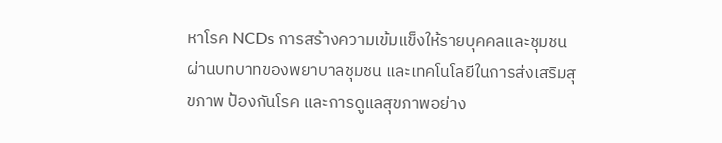หาโรค NCDs การสร้างความเข้มแข็งให้รายบุคคลและชุมชนผ่านบทบาทของพยาบาลชุมชน และเทคโนโลยีในการส่งเสริมสุขภาพ ป้องกันโรค และการดูแลสุขภาพอย่าง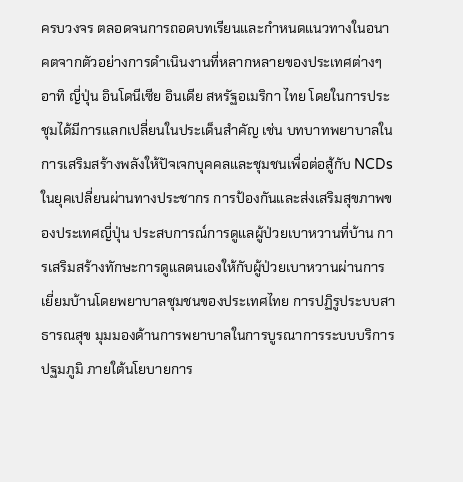ครบวงจร ตลอดจนการถอดบทเรียนและกำหนดแนวทางในอนาคตจากตัวอย่างการดำเนินงานที่หลากหลายของประเทศต่างๆ อาทิ ญี่ปุ่น อินโดนีเซีย อินเดีย สหรัฐอเมริกา ไทย โดยในการประชุมได้มีการแลกเปลี่ยนในประเด็นสำคัญ เช่น บทบาทพยาบาลในการเสริมสร้างพลังให้ปัจเจกบุคคลและชุมชนเพื่อต่อสู้กับ NCDs ในยุคเปลี่ยนผ่านทางประชากร การป้องกันและส่งเสริมสุขภาพของประเทศญี่ปุ่น ประสบการณ์การดูแลผู้ป่วยเบาหวานที่บ้าน การเสริมสร้างทักษะการดูแลตนเองให้กับผู้ป่วยเบาหวานผ่านการเยี่ยมบ้านโดยพยาบาลชุมชนของประเทศไทย การปฏิรูประบบสาธารณสุข มุมมองด้านการพยาบาลในการบูรณาการระบบบริการปฐมภูมิ ภายใต้นโยบายการ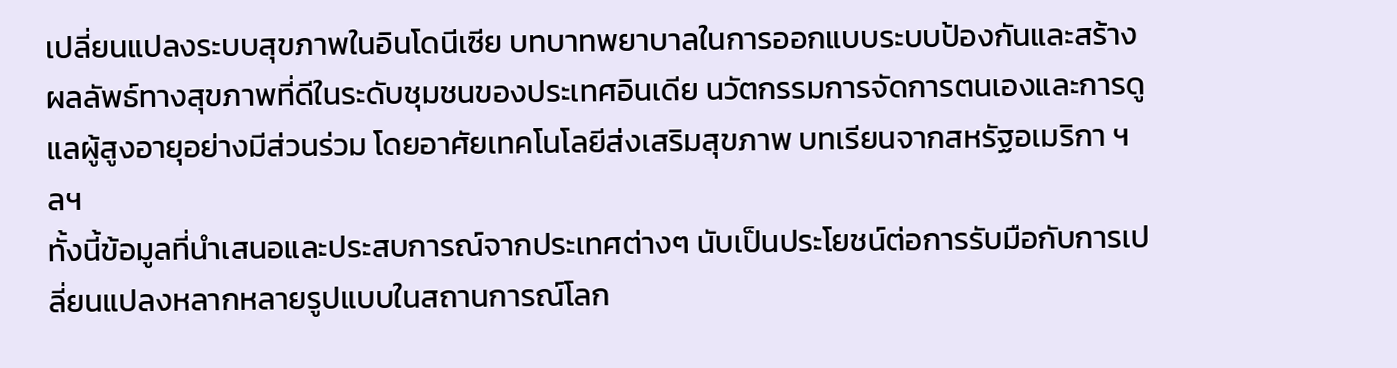เปลี่ยนแปลงระบบสุขภาพในอินโดนีเซีย บทบาทพยาบาลในการออกแบบระบบป้องกันและสร้างผลลัพธ์ทางสุขภาพที่ดีในระดับชุมชนของประเทศอินเดีย นวัตกรรมการจัดการตนเองและการดูแลผู้สูงอายุอย่างมีส่วนร่วม โดยอาศัยเทคโนโลยีส่งเสริมสุขภาพ บทเรียนจากสหรัฐอเมริกา ฯลฯ
ทั้งนี้ข้อมูลที่นำเสนอและประสบการณ์จากประเทศต่างๆ นับเป็นประโยชน์ต่อการรับมือกับการเปลี่ยนแปลงหลากหลายรูปแบบในสถานการณ์โลก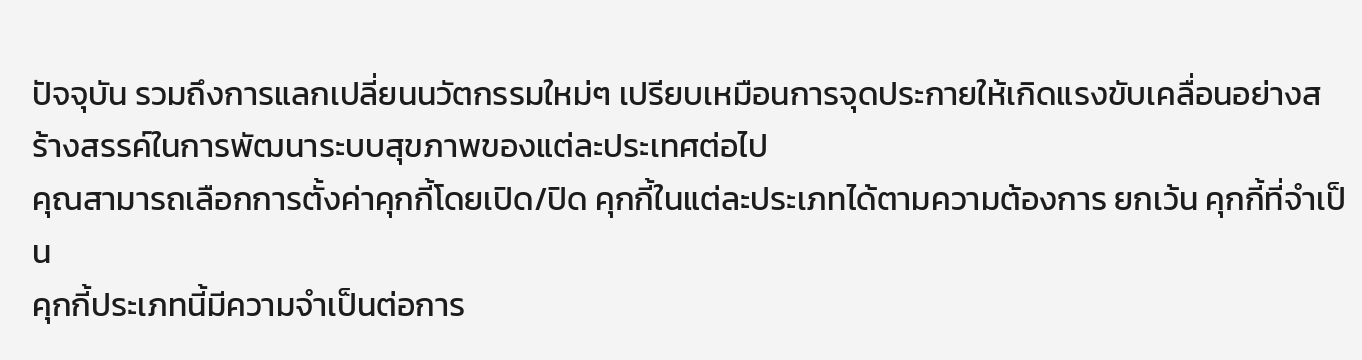ปัจจุบัน รวมถึงการแลกเปลี่ยนนวัตกรรมใหม่ๆ เปรียบเหมือนการจุดประกายให้เกิดแรงขับเคลื่อนอย่างสร้างสรรค์ในการพัฒนาระบบสุขภาพของแต่ละประเทศต่อไป
คุณสามารถเลือกการตั้งค่าคุกกี้โดยเปิด/ปิด คุกกี้ในแต่ละประเภทได้ตามความต้องการ ยกเว้น คุกกี้ที่จำเป็น
คุกกี้ประเภทนี้มีความจำเป็นต่อการ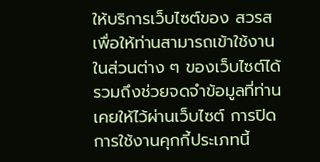ให้บริการเว็บไซต์ของ สวรส เพื่อให้ท่านสามารถเข้าใช้งานในส่วนต่าง ๆ ของเว็บไซต์ได้ รวมถึงช่วยจดจำข้อมูลที่ท่านเคยให้ไว้ผ่านเว็บไซต์ การปิดการใช้งานคุกกี้ประเภทนี้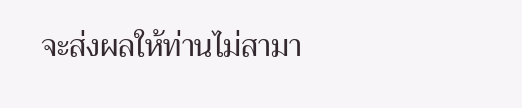จะส่งผลให้ท่านไม่สามา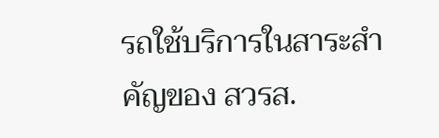รถใช้บริการในสาระสำคัญของ สวรส.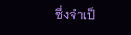ซึ่งจำเป็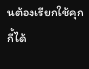นต้องเรียกใช้คุกกี้ได้